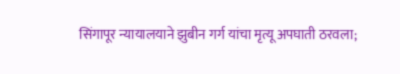सिंगापूर न्यायालयाने झुबीन गर्ग यांचा मृत्यू अपघाती ठरवला;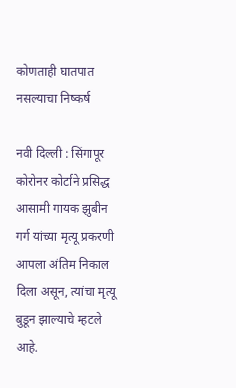कोणताही घातपात नसल्याचा निष्कर्ष

नवी दिल्ली : सिंगापूर कोरोनर कोर्टाने प्रसिद्ध आसामी गायक झुबीन गर्ग यांच्या मृत्यू प्रकरणी आपला अंतिम निकाल दिला असून, त्यांचा मृत्यू बुडून झाल्याचे म्हटले आहे.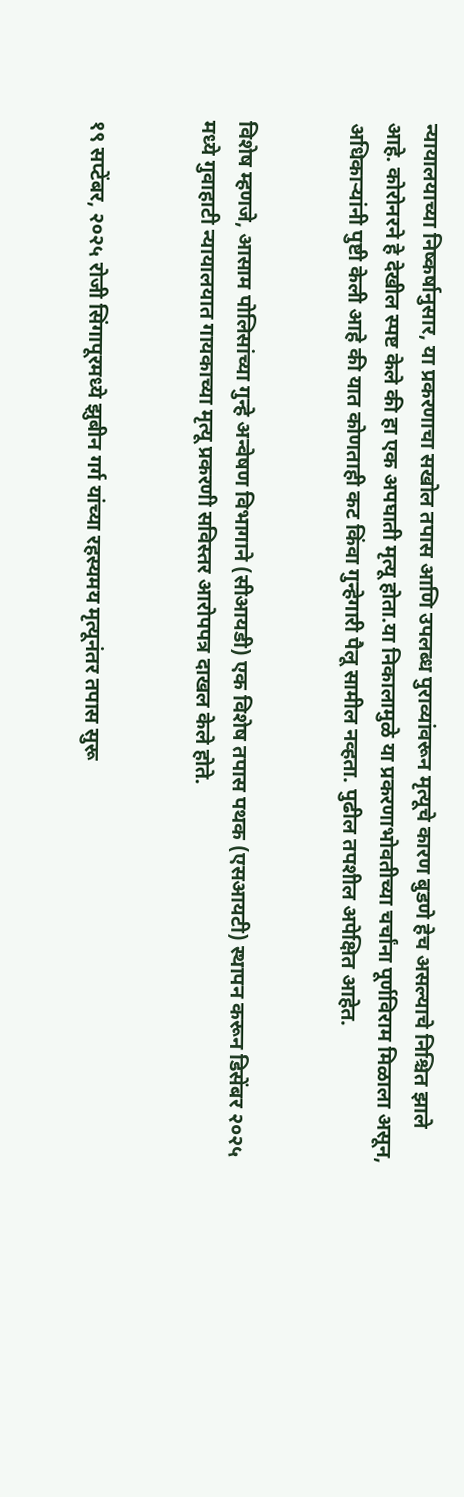न्यायालयाच्या निष्कर्षानुसार, या प्रकरणाचा सखोल तपास आणि उपलब्ध पुराव्यांवरून मृत्यूचे कारण बुडणे हेच असल्याचे निश्चित झाले आहे. कोरोनरने हे देखील स्पष्ट केले की हा एक अपघाती मृत्यू होता.या निकालामुळे या प्रकरणाभोवतीच्या चर्चांना पूर्णविराम मिळाला असून, अधिकाऱ्यांनी पुष्टी केली आहे की यात कोणताही कट किंवा गुन्हेगारी पैलू सामील नव्हता. पुढील तपशील अपेक्षित आहेत.


विशेष म्हणजे, आसाम पोलिसांच्या गुन्हे अन्वेषण विभागाने (सीआयडी) एक विशेष तपास पथक (एसआयटी) स्थापन करून डिसेंबर २०२५ मध्ये गुवाहाटी न्यायालयात गायकाच्या मृत्यू प्रकरणी सविस्तर आरोपपत्र दाखल केले होते.


१९ सप्टेंबर, २०२५ रोजी सिंगापूरमध्ये झुबीन गर्ग यांच्या रहस्यमय मृत्यूनंतर तपास सुरू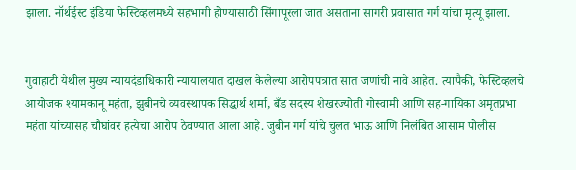झाला. नॉर्थईस्ट इंडिया फेस्टिव्हलमध्ये सहभागी होण्यासाठी सिंगापूरला जात असताना सागरी प्रवासात गर्ग यांचा मृत्यू झाला.


गुवाहाटी येथील मुख्य न्यायदंडाधिकारी न्यायालयात दाखल केलेल्या आरोपपत्रात सात जणांची नावे आहेत. त्यापैकी, फेस्टिव्हलचे आयोजक श्यामकानू महंता, झुबीनचे व्यवस्थापक सिद्धार्थ शर्मा, बँड सदस्य शेखरज्योती गोस्वामी आणि सह-गायिका अमृतप्रभा महंता यांच्यासह चौघांवर हत्येचा आरोप ठेवण्यात आला आहे. जुबीन गर्ग यांचे चुलत भाऊ आणि निलंबित आसाम पोलीस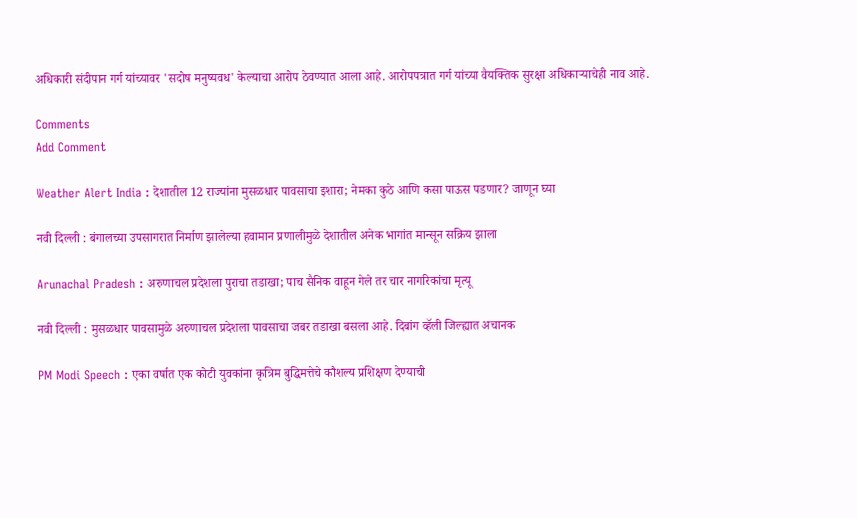अधिकारी संदीपान गर्ग यांच्यावर 'सदोष मनुष्यवध' केल्याचा आरोप ठेवण्यात आला आहे. आरोपपत्रात गर्ग यांच्या वैयक्तिक सुरक्षा अधिकाऱ्याचेही नाव आहे.

Comments
Add Comment

Weather Alert India : देशातील 12 राज्यांना मुसळधार पावसाचा इशारा; नेमका कुठे आणि कसा पाऊस पडणार? जाणून घ्या

नवी दिल्ली : बंगालच्या उपसागरात निर्माण झालेल्या हवामान प्रणालीमुळे देशातील अनेक भागांत मान्सून सक्रिय झाला

Arunachal Pradesh : अरुणाचल प्रदेशला पुराचा तडाखा; पाच सैनिक वाहून गेले तर चार नागरिकांचा मृत्यू

नवी दिल्ली : मुसळधार पावसामुळे अरुणाचल प्रदेशला पावसाचा जबर तडाखा बसला आहे. दिबांग व्हॅली जिल्ह्यात अचानक

PM Modi Speech : एका वर्षात एक कोटी युवकांना कृत्रिम बुद्धिमत्तेचे कौशल्य प्रशिक्षण देण्याची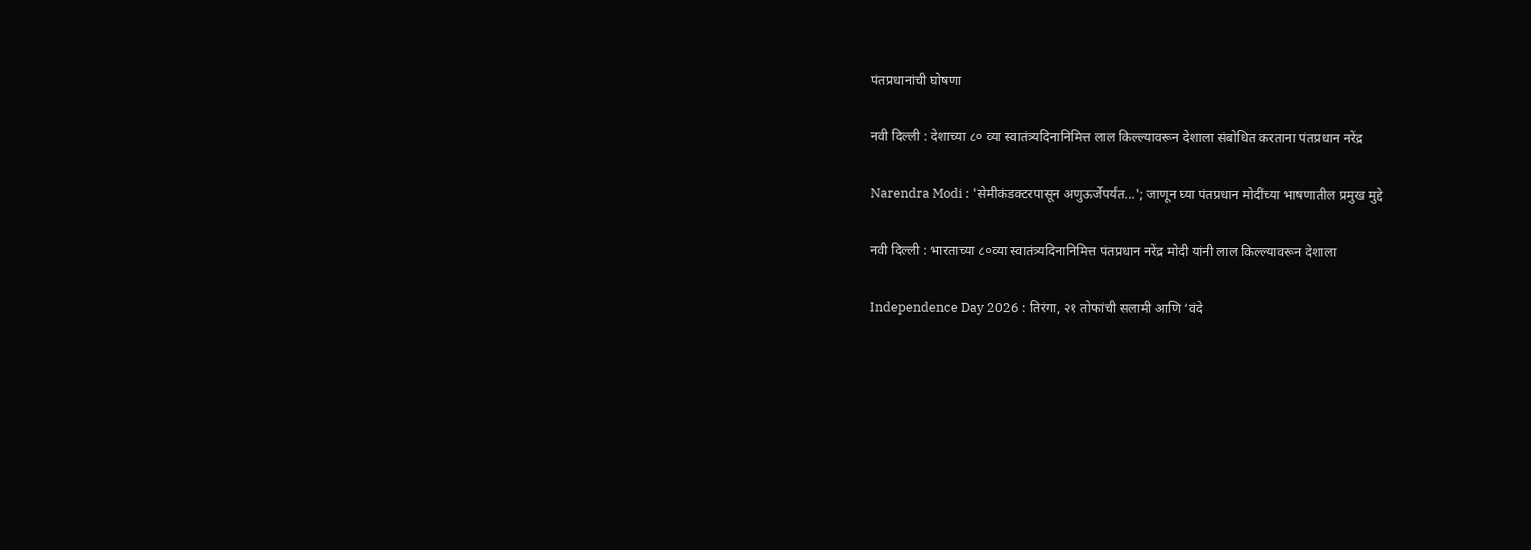पंतप्रधानांची घोषणा

नवी दिल्ली : देशाच्या ८० व्या स्वातंत्र्यदिनानिमित्त लाल किल्ल्यावरून देशाला संबोधित करताना पंतप्रधान नरेंद्र

Narendra Modi : 'सेमीकंडक्टरपासून अणुऊर्जेपर्यंत...'; जाणून घ्या पंतप्रधान मोदींच्या भाषणातील प्रमुख मुद्दे

नवी दिल्ली : भारताच्या ८०व्या स्वातंत्र्यदिनानिमित्त पंतप्रधान नरेंद्र मोदी यांनी लाल किल्ल्यावरून देशाला

Independence Day 2026 : तिरंगा, २१ तोफांची सलामी आणि ‘वंदे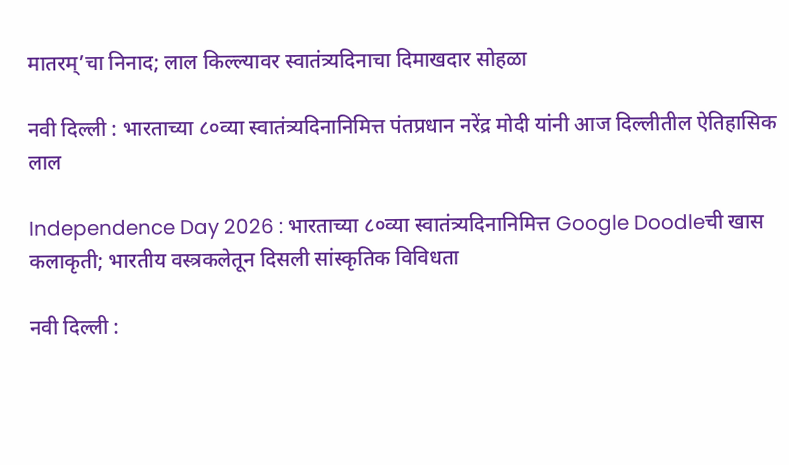मातरम्’चा निनाद; लाल किल्ल्यावर स्वातंत्र्यदिनाचा दिमाखदार सोहळा

नवी दिल्ली : भारताच्या ८०व्या स्वातंत्र्यदिनानिमित्त पंतप्रधान नरेंद्र मोदी यांनी आज दिल्लीतील ऐतिहासिक लाल

Independence Day 2026 : भारताच्या ८०व्या स्वातंत्र्यदिनानिमित्त Google Doodleची खास कलाकृती; भारतीय वस्त्रकलेतून दिसली सांस्कृतिक विविधता

नवी दिल्ली :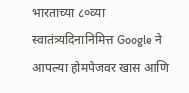भारताच्या ८०व्या स्वातंत्र्यदिनानिमित्त Google ने आपल्या होमपेजवर खास आणि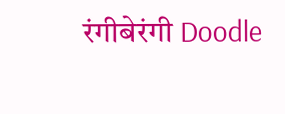रंगीबेरंगी Doodle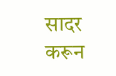सादर करून